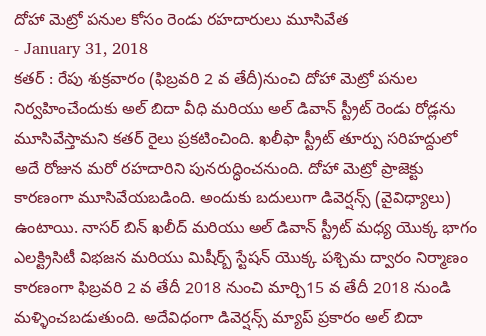దోహా మెట్రో పనుల కోసం రెండు రహదారులు మూసివేత
- January 31, 2018
కతర్ : రేపు శుక్రవారం (ఫిబ్రవరి 2 వ తేదీ)నుంచి దోహా మెట్రో పనుల నిర్వహించేందుకు అల్ బిదా వీధి మరియు అల్ డివాన్ స్ట్రీట్ రెండు రోడ్లను మూసివేస్తామని కతర్ రైలు ప్రకటించింది. ఖలీఫా స్ట్రీట్ తూర్పు సరిహద్దులో అదే రోజున మరో రహదారిని పునరుద్ధించనుంది. దోహా మెట్రో ప్రాజెక్టు కారణంగా మూసివేయబడింది. అందుకు బదులుగా డివెర్షన్స్ (వైవిధ్యాలు) ఉంటాయి. నాసర్ బిన్ ఖలీద్ మరియు అల్ డివాన్ స్ట్రీట్ మధ్య యొక్క భాగం ఎలక్ట్రిసిటీ విభజన మరియు మిషీర్బ్ స్టేషన్ యొక్క పశ్చిమ ద్వారం నిర్మాణం కారణంగా ఫిబ్రవరి 2 వ తేదీ 2018 నుంచి మార్చి15 వ తేదీ 2018 నుండి మళ్ళించబడుతుంది. అదేవిధంగా డివెర్షన్స్ మ్యాప్ ప్రకారం అల్ బిదా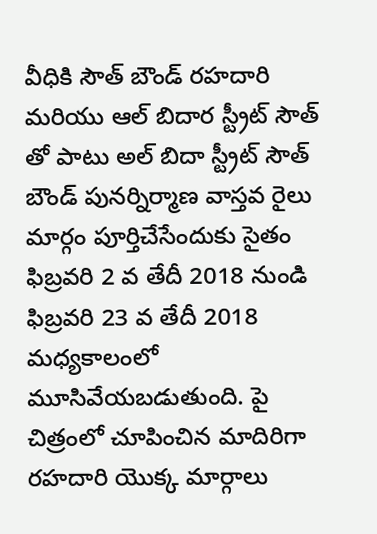వీధికి సౌత్ బౌండ్ రహదారి మరియు ఆల్ బిదార స్ట్రీట్ సౌత్ తో పాటు అల్ బిదా స్ట్రీట్ సౌత్ బౌండ్ పునర్నిర్మాణ వాస్తవ రైలు మార్గం పూర్తిచేసేందుకు సైతం ఫిబ్రవరి 2 వ తేదీ 2018 నుండి ఫిబ్రవరి 23 వ తేదీ 2018 మధ్యకాలంలో మూసివేయబడుతుంది. పై చిత్రంలో చూపించిన మాదిరిగా రహదారి యొక్క మార్గాలు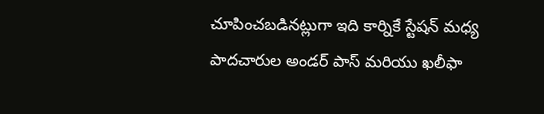చూపించబడినట్లుగా ఇది కార్నికే స్టేషన్ మధ్య పాదచారుల అండర్ పాస్ మరియు ఖలీఫా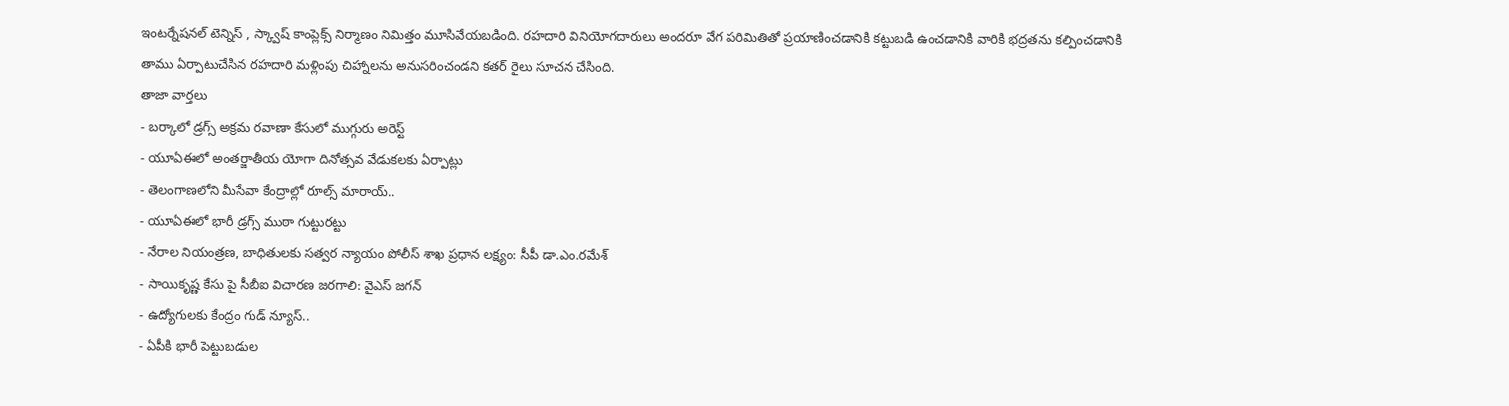ఇంటర్నేషనల్ టెన్నిస్ , స్క్వాష్ కాంప్లెక్స్ నిర్మాణం నిమిత్తం మూసివేయబడింది. రహదారి వినియోగదారులు అందరూ వేగ పరిమితితో ప్రయాణించడానికి కట్టుబడి ఉంచడానికి వారికి భద్రతను కల్పించడానికి తాము ఏర్పాటుచేసిన రహదారి మళ్లింపు చిహ్నాలను అనుసరించండని కతర్ రైలు సూచన చేసింది.
తాజా వార్తలు
- బర్కాలో డ్రగ్స్ అక్రమ రవాణా కేసులో ముగ్గురు అరెస్ట్
- యూఏఈలో అంతర్జాతీయ యోగా దినోత్సవ వేడుకలకు ఏర్పాట్లు
- తెలంగాణలోని మీసేవా కేంద్రాల్లో రూల్స్ మారాయ్..
- యూఏఈలో భారీ డ్రగ్స్ ముఠా గుట్టురట్టు
- నేరాల నియంత్రణ, బాధితులకు సత్వర న్యాయం పోలీస్ శాఖ ప్రధాన లక్ష్యం: సీపీ డా.ఎం.రమేశ్
- సాయికృష్ణ కేసు పై సీబీఐ విచారణ జరగాలి: వైఎస్ జగన్
- ఉద్యోగులకు కేంద్రం గుడ్ న్యూస్..
- ఏపీకి భారీ పెట్టుబడుల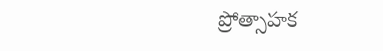ప్రోత్సాహక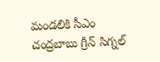మండలికి సీఎం చంద్రబాబు గ్రీన్ సిగ్నల్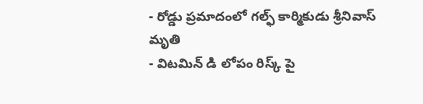- రోడ్డు ప్రమాదంలో గల్ఫ్ కార్మికుడు శ్రీనివాస్ మృతి
- విటమిన్ డి లోపం రిస్క్ పై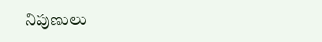నిపుణులు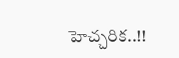హెచ్చరిక..!!